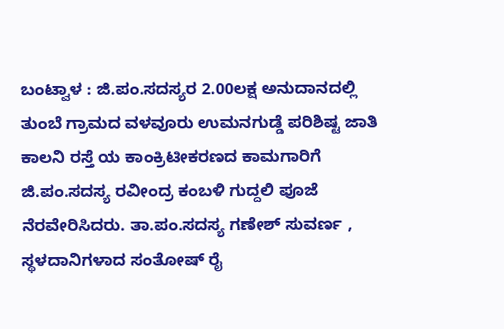ಬಂಟ್ವಾಳ : ಜಿ.ಪಂ.ಸದಸ್ಯರ 2.00ಲಕ್ಷ ಅನುದಾನದಲ್ಲಿ ತುಂಬೆ ಗ್ರಾಮದ ವಳವೂರು ಉಮನಗುಡ್ಡೆ ಪರಿಶಿಷ್ಟ ಜಾತಿ ಕಾಲನಿ ರಸ್ತೆ ಯ ಕಾಂಕ್ರಿಟೀಕರಣದ ಕಾಮಗಾರಿಗೆ ಜಿ.ಪಂ.ಸದಸ್ಯ ರವೀಂದ್ರ ಕಂಬಳಿ ಗುದ್ದಲಿ ಪೂಜೆ ನೆರವೇರಿಸಿದರು. ತಾ.ಪಂ.ಸದಸ್ಯ ಗಣೇಶ್ ಸುವರ್ಣ , ಸ್ಥಳದಾನಿಗಳಾದ ಸಂತೋಷ್ ರೈ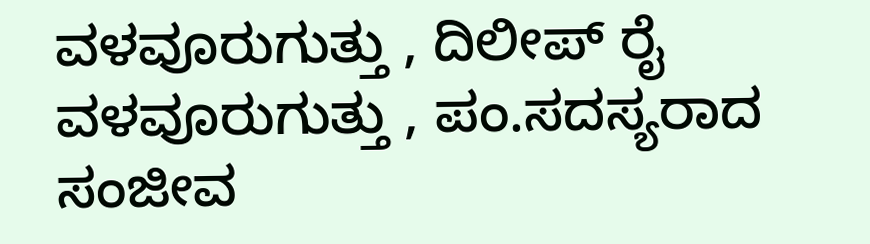ವಳವೂರುಗುತ್ತು , ದಿಲೀಪ್ ರೈ ವಳವೂರುಗುತ್ತು , ಪಂ.ಸದಸ್ಯರಾದ ಸಂಜೀವ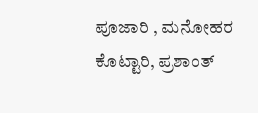ಪೂಜಾರಿ , ಮನೋಹರ ಕೊಟ್ಟಾರಿ, ಪ್ರಶಾಂತ್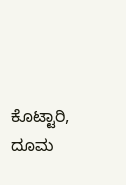ಕೊಟ್ಟಾರಿ, ದೂಮ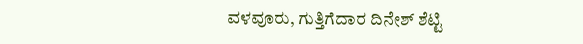ವಳವೂರು, ಗುತ್ತಿಗೆದಾರ ದಿನೇಶ್ ಶೆಟ್ಟಿ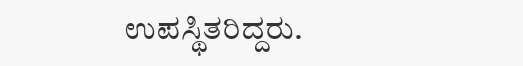ಉಪಸ್ಥಿತರಿದ್ದರು.